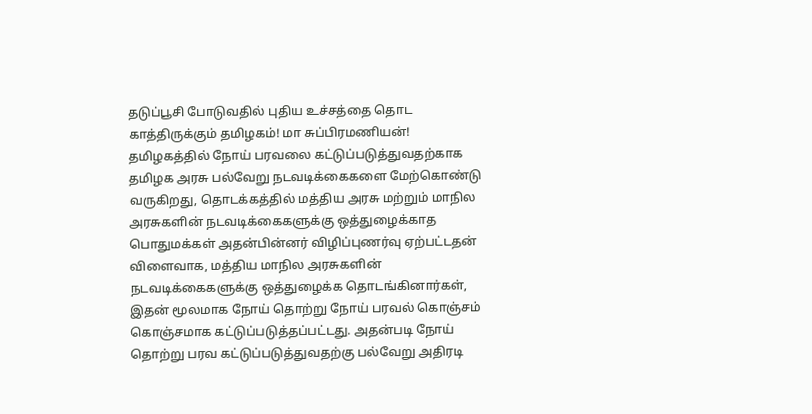தடுப்பூசி போடுவதில் புதிய உச்சத்தை தொட காத்திருக்கும் தமிழகம்! மா சுப்பிரமணியன்!
தமிழகத்தில் நோய் பரவலை கட்டுப்படுத்துவதற்காக தமிழக அரசு பல்வேறு நடவடிக்கைகளை மேற்கொண்டு வருகிறது, தொடக்கத்தில் மத்திய அரசு மற்றும் மாநில அரசுகளின் நடவடிக்கைகளுக்கு ஒத்துழைக்காத பொதுமக்கள் அதன்பின்னர் விழிப்புணர்வு ஏற்பட்டதன் விளைவாக, மத்திய மாநில அரசுகளின் நடவடிக்கைகளுக்கு ஒத்துழைக்க தொடங்கினார்கள், இதன் மூலமாக நோய் தொற்று நோய் பரவல் கொஞ்சம் கொஞ்சமாக கட்டுப்படுத்தப்பட்டது. அதன்படி நோய் தொற்று பரவ கட்டுப்படுத்துவதற்கு பல்வேறு அதிரடி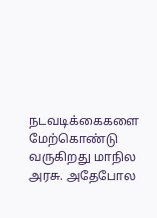நடவடிக்கைகளை மேற்கொண்டு வருகிறது மாநில அரசு. அதேபோல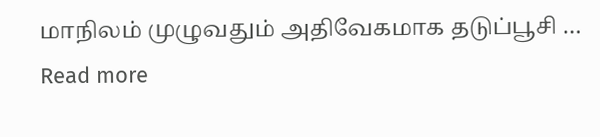மாநிலம் முழுவதும் அதிவேகமாக தடுப்பூசி … Read more